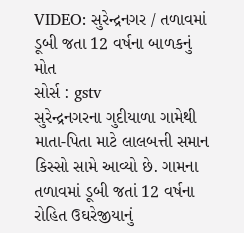VIDEO: સુરેન્દ્રનગર / તળાવમાં ડૂબી જતા 12 વર્ષના બાળકનું મોત
સોર્સ : gstv
સુરેન્દ્રનગરના ગુદીયાળા ગામેથી માતા-પિતા માટે લાલબત્તી સમાન કિસ્સો સામે આવ્યો છે. ગામના તળાવમાં ડૂબી જતાં 12 વર્ષના રોહિત ઉઘરેજીયાનું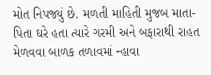મોત નિપજ્યું છે. મળતી માહિતી મુજબ માતા-પિતા ઘરે હતા ત્યારે ગરમી અને બફારાથી રાહત મેળવવા બાળક તળાવમાં ન્હાવા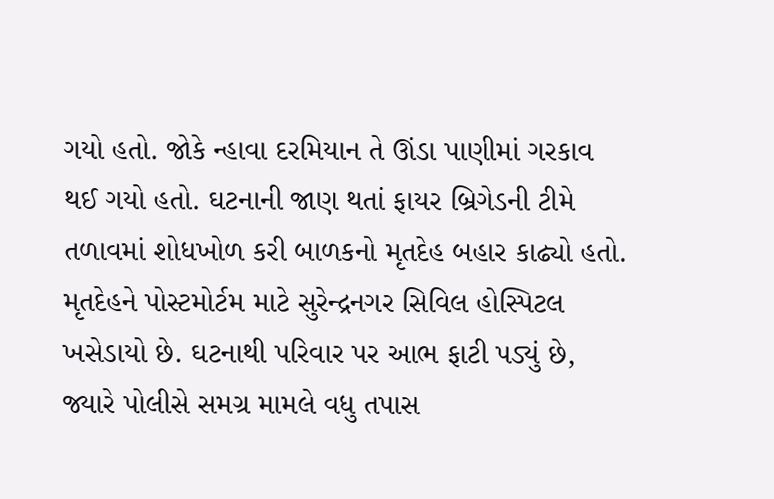ગયો હતો. જોકે ન્હાવા દરમિયાન તે ઊંડા પાણીમાં ગરકાવ થઈ ગયો હતો. ઘટનાની જાણ થતાં ફાયર બ્રિગેડની ટીમે તળાવમાં શોધખોળ કરી બાળકનો મૃતદેહ બહાર કાઢ્યો હતો. મૃતદેહને પોસ્ટમોર્ટમ માટે સુરેન્દ્રનગર સિવિલ હોસ્પિટલ ખસેડાયો છે. ઘટનાથી પરિવાર પર આભ ફાટી પડ્યું છે, જ્યારે પોલીસે સમગ્ર મામલે વધુ તપાસ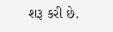શરૂ કરી છે.